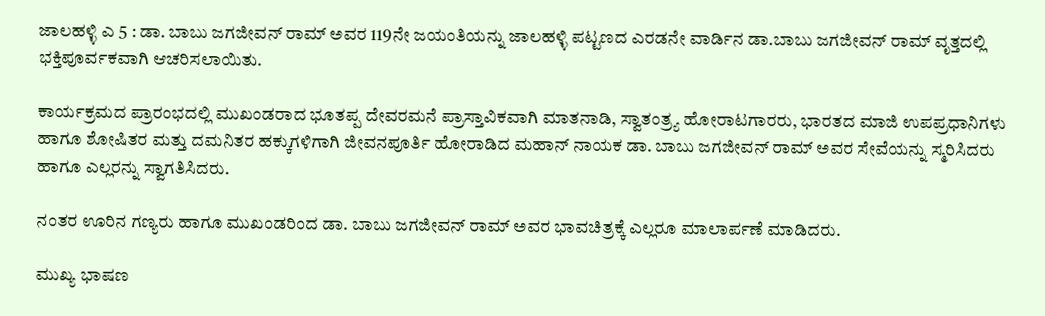ಜಾಲಹಳ್ಳಿ ಎ 5 : ಡಾ. ಬಾಬು ಜಗಜೀವನ್ ರಾಮ್ ಅವರ 119ನೇ ಜಯಂತಿಯನ್ನು ಜಾಲಹಳ್ಳಿ ಪಟ್ಟಣದ ಎರಡನೇ ವಾರ್ಡಿನ ಡಾ.ಬಾಬು ಜಗಜೀವನ್ ರಾಮ್ ವೃತ್ತದಲ್ಲಿ ಭಕ್ತಿಪೂರ್ವಕವಾಗಿ ಆಚರಿಸಲಾಯಿತು.

ಕಾರ್ಯಕ್ರಮದ ಪ್ರಾರಂಭದಲ್ಲಿ ಮುಖಂಡರಾದ ಭೂತಪ್ಪ ದೇವರಮನೆ ಪ್ರಾಸ್ತಾವಿಕವಾಗಿ ಮಾತನಾಡಿ, ಸ್ವಾತಂತ್ರ್ಯ ಹೋರಾಟಗಾರರು, ಭಾರತದ ಮಾಜಿ ಉಪಪ್ರಧಾನಿಗಳು ಹಾಗೂ ಶೋಷಿತರ ಮತ್ತು ದಮನಿತರ ಹಕ್ಕುಗಳಿಗಾಗಿ ಜೀವನಪೂರ್ತಿ ಹೋರಾಡಿದ ಮಹಾನ್ ನಾಯಕ ಡಾ. ಬಾಬು ಜಗಜೀವನ್ ರಾಮ್ ಅವರ ಸೇವೆಯನ್ನು ಸ್ಮರಿಸಿದರು ಹಾಗೂ ಎಲ್ಲರನ್ನು ಸ್ವಾಗತಿಸಿದರು.

ನಂತರ ಊರಿನ ಗಣ್ಯರು ಹಾಗೂ ಮುಖಂಡರಿಂದ ಡಾ. ಬಾಬು ಜಗಜೀವನ್ ರಾಮ್ ಅವರ ಭಾವಚಿತ್ರಕ್ಕೆ ಎಲ್ಲರೂ ಮಾಲಾರ್ಪಣೆ ಮಾಡಿದರು.

ಮುಖ್ಯ ಭಾಷಣ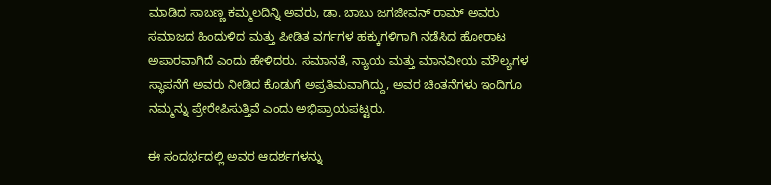ಮಾಡಿದ ಸಾಬಣ್ಣ ಕಮ್ಮಲದಿನ್ನಿ ಅವರು, ಡಾ. ಬಾಬು ಜಗಜೀವನ್ ರಾಮ್ ಅವರು ಸಮಾಜದ ಹಿಂದುಳಿದ ಮತ್ತು ಪೀಡಿತ ವರ್ಗಗಳ ಹಕ್ಕುಗಳಿಗಾಗಿ ನಡೆಸಿದ ಹೋರಾಟ ಅಪಾರವಾಗಿದೆ ಎಂದು ಹೇಳಿದರು. ಸಮಾನತೆ, ನ್ಯಾಯ ಮತ್ತು ಮಾನವೀಯ ಮೌಲ್ಯಗಳ ಸ್ಥಾಪನೆಗೆ ಅವರು ನೀಡಿದ ಕೊಡುಗೆ ಅಪ್ರತಿಮವಾಗಿದ್ದು, ಅವರ ಚಿಂತನೆಗಳು ಇಂದಿಗೂ ನಮ್ಮನ್ನು ಪ್ರೇರೇಪಿಸುತ್ತಿವೆ ಎಂದು ಅಭಿಪ್ರಾಯಪಟ್ಟರು.

ಈ ಸಂದರ್ಭದಲ್ಲಿ ಅವರ ಆದರ್ಶಗಳನ್ನು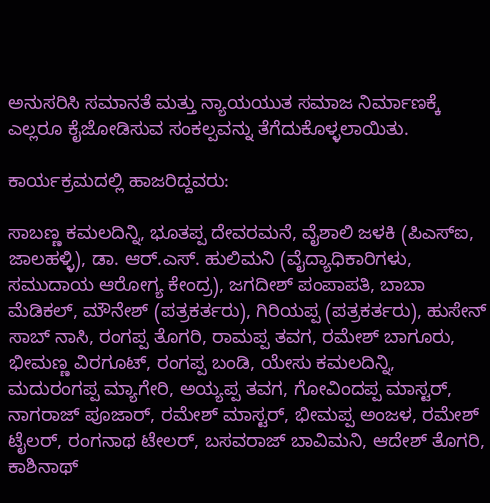ಅನುಸರಿಸಿ ಸಮಾನತೆ ಮತ್ತು ನ್ಯಾಯಯುತ ಸಮಾಜ ನಿರ್ಮಾಣಕ್ಕೆ ಎಲ್ಲರೂ ಕೈಜೋಡಿಸುವ ಸಂಕಲ್ಪವನ್ನು ತೆಗೆದುಕೊಳ್ಳಲಾಯಿತು.

ಕಾರ್ಯಕ್ರಮದಲ್ಲಿ ಹಾಜರಿದ್ದವರು:

ಸಾಬಣ್ಣ ಕಮಲದಿನ್ನಿ, ಭೂತಪ್ಪ ದೇವರಮನೆ, ವೈಶಾಲಿ ಜಳಕಿ (ಪಿಎಸ್‌ಐ, ಜಾಲಹಳ್ಳಿ), ಡಾ. ಆರ್.ಎಸ್. ಹುಲಿಮನಿ (ವೈದ್ಯಾಧಿಕಾರಿಗಳು, ಸಮುದಾಯ ಆರೋಗ್ಯ ಕೇಂದ್ರ), ಜಗದೀಶ್ ಪಂಪಾಪತಿ, ಬಾಬಾ ಮೆಡಿಕಲ್, ಮೌನೇಶ್ (ಪತ್ರಕರ್ತರು), ಗಿರಿಯಪ್ಪ (ಪತ್ರಕರ್ತರು), ಹುಸೇನ್ ಸಾಬ್ ನಾಸಿ, ರಂಗಪ್ಪ ತೊಗರಿ, ರಾಮಪ್ಪ ತವಗ, ರಮೇಶ್ ಬಾಗೂರು, ಭೀಮಣ್ಣ ವಿರಗೂಟ್, ರಂಗಪ್ಪ ಬಂಡಿ, ಯೇಸು ಕಮಲದಿನ್ನಿ, ಮದುರಂಗಪ್ಪ ಮ್ಯಾಗೇರಿ, ಅಯ್ಯಪ್ಪ ತವಗ, ಗೋವಿಂದಪ್ಪ ಮಾಸ್ಟರ್, ನಾಗರಾಜ್ ಪೂಜಾರ್, ರಮೇಶ್ ಮಾಸ್ಟರ್, ಭೀಮಪ್ಪ ಅಂಜಳ, ರಮೇಶ್ ಟೈಲರ್, ರಂಗನಾಥ ಟೇಲರ್, ಬಸವರಾಜ್ ಬಾವಿಮನಿ, ಆದೇಶ್ ತೊಗರಿ, ಕಾಶಿನಾಥ್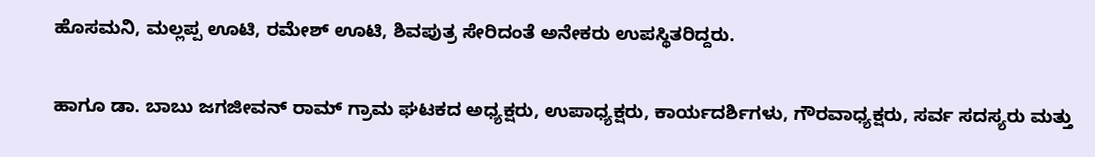ಹೊಸಮನಿ, ಮಲ್ಲಪ್ಪ ಊಟಿ, ರಮೇಶ್ ಊಟಿ, ಶಿವಪುತ್ರ ಸೇರಿದಂತೆ ಅನೇಕರು ಉಪಸ್ಥಿತರಿದ್ದರು.

ಹಾಗೂ ಡಾ. ಬಾಬು ಜಗಜೀವನ್ ರಾಮ್ ಗ್ರಾಮ ಘಟಕದ ಅಧ್ಯಕ್ಷರು, ಉಪಾಧ್ಯಕ್ಷರು, ಕಾರ್ಯದರ್ಶಿಗಳು, ಗೌರವಾಧ್ಯಕ್ಷರು, ಸರ್ವ ಸದಸ್ಯರು ಮತ್ತು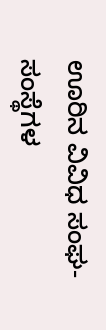ಊರಿನ ವಿವಿಧ ಸಂಘ-ಸಂಸ್ಥೆಗಳ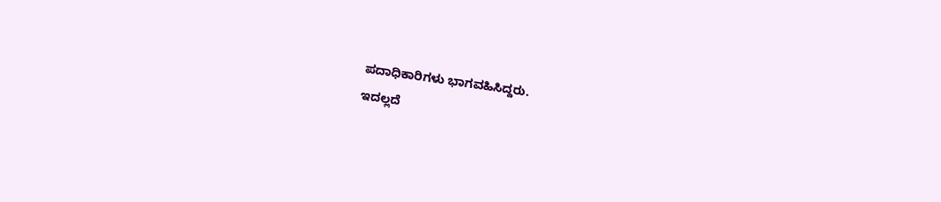ಪದಾಧಿಕಾರಿಗಳು ಭಾಗವಹಿಸಿದ್ದರು.
ಇದಲ್ಲದೆ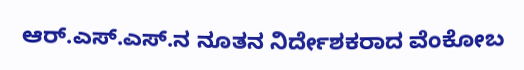ಆರ್.ಎಸ್.ಎಸ್.ನ ನೂತನ ನಿರ್ದೇಶಕರಾದ ವೆಂಕೋಬ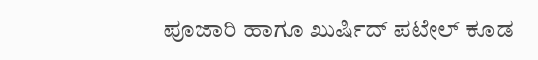ಪೂಜಾರಿ ಹಾಗೂ ಖುರ್ಷಿದ್ ಪಟೇಲ್ ಕೂಡ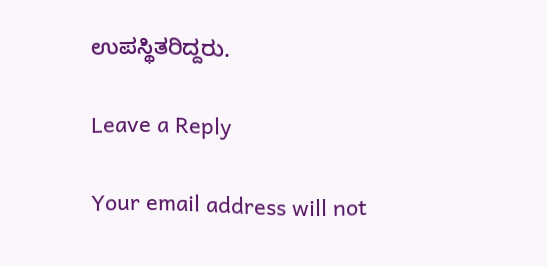ಉಪಸ್ಥಿತರಿದ್ದರು.

Leave a Reply

Your email address will not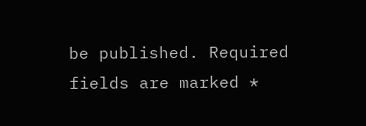be published. Required fields are marked *